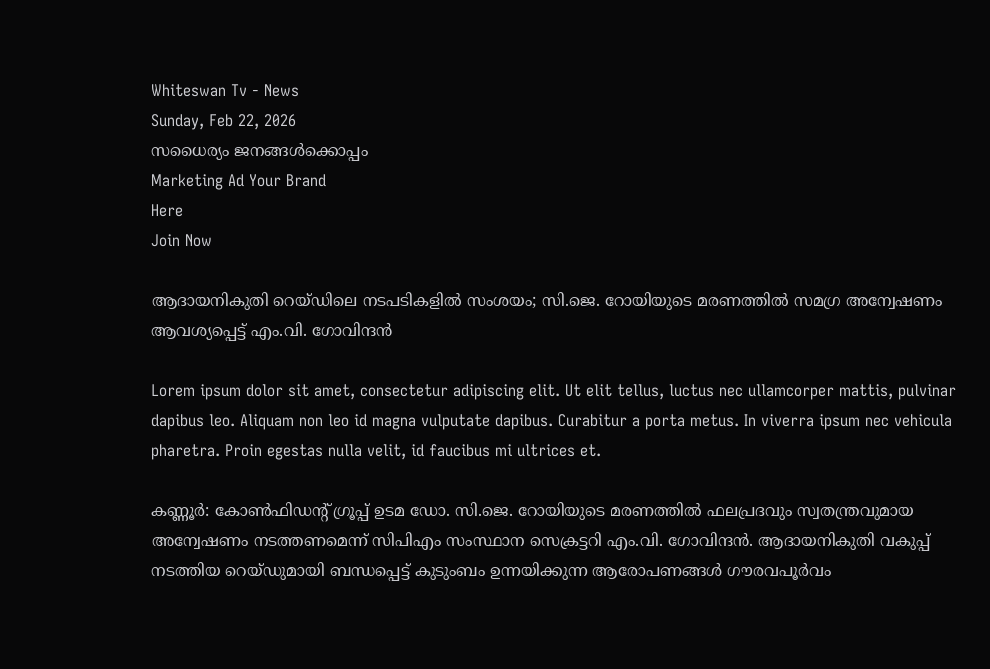Whiteswan Tv - News
Sunday, Feb 22, 2026
സധൈര്യം ജനങ്ങൾക്കൊപ്പം
Marketing Ad Your Brand
Here
Join Now

ആദായനികുതി റെയ്ഡിലെ നടപടികളിൽ സംശയം; സി.ജെ. റോയിയുടെ മരണത്തിൽ സമഗ്ര അന്വേഷണം ആവശ്യപ്പെട്ട് എം.വി. ഗോവിന്ദൻ

Lorem ipsum dolor sit amet, consectetur adipiscing elit. Ut elit tellus, luctus nec ullamcorper mattis, pulvinar dapibus leo. Aliquam non leo id magna vulputate dapibus. Curabitur a porta metus. In viverra ipsum nec vehicula pharetra. Proin egestas nulla velit, id faucibus mi ultrices et.

കണ്ണൂർ: കോൺഫിഡന്റ് ഗ്രൂപ്പ് ഉടമ ഡോ. സി.ജെ. റോയിയുടെ മരണത്തിൽ ഫലപ്രദവും സ്വതന്ത്രവുമായ അന്വേഷണം നടത്തണമെന്ന് സിപിഎം സംസ്ഥാന സെക്രട്ടറി എം.വി. ഗോവിന്ദൻ. ആദായനികുതി വകുപ്പ് നടത്തിയ റെയ്ഡുമായി ബന്ധപ്പെട്ട് കുടുംബം ഉന്നയിക്കുന്ന ആരോപണങ്ങൾ ഗൗരവപൂർവം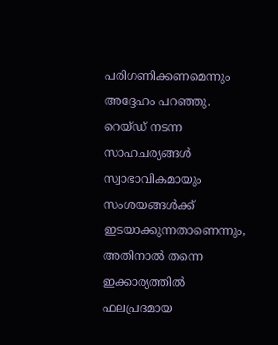പരിഗണിക്കണമെന്നും അദ്ദേഹം പറഞ്ഞു. റെയ്ഡ് നടന്ന സാഹചര്യങ്ങൾ സ്വാഭാവികമായും സംശയങ്ങൾക്ക് ഇടയാക്കുന്നതാണെന്നും, അതിനാൽ തന്നെ ഇക്കാര്യത്തിൽ ഫലപ്രദമായ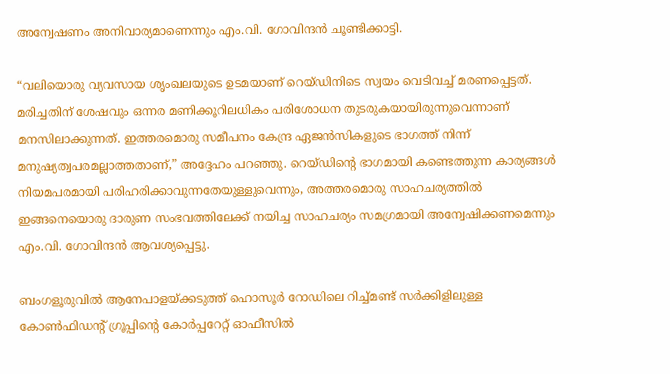അന്വേഷണം അനിവാര്യമാണെന്നും എം.വി. ഗോവിന്ദൻ ചൂണ്ടിക്കാട്ടി.

“വലിയൊരു വ്യവസായ ശൃംഖലയുടെ ഉടമയാണ് റെയ്ഡിനിടെ സ്വയം വെടിവച്ച് മരണപ്പെട്ടത്. മരിച്ചതിന് ശേഷവും ഒന്നര മണിക്കൂറിലധികം പരിശോധന തുടരുകയായിരുന്നുവെന്നാണ് മനസിലാക്കുന്നത്. ഇത്തരമൊരു സമീപനം കേന്ദ്ര ഏജൻസികളുടെ ഭാഗത്ത് നിന്ന് മനുഷ്യത്വപരമല്ലാത്തതാണ്,” അദ്ദേഹം പറഞ്ഞു. റെയ്ഡിന്റെ ഭാഗമായി കണ്ടെത്തുന്ന കാര്യങ്ങൾ നിയമപരമായി പരിഹരിക്കാവുന്നതേയുള്ളുവെന്നും, അത്തരമൊരു സാഹചര്യത്തിൽ ഇങ്ങനെയൊരു ദാരുണ സംഭവത്തിലേക്ക് നയിച്ച സാഹചര്യം സമഗ്രമായി അന്വേഷിക്കണമെന്നും എം.വി. ഗോവിന്ദൻ ആവശ്യപ്പെട്ടു.

ബംഗളൂരുവിൽ ആനേപാളയ്ക്കടുത്ത് ഹൊസൂർ റോഡിലെ റിച്ച്‌മണ്ട് സർക്കിളിലുള്ള കോൺഫിഡന്റ് ഗ്രൂപ്പിന്റെ കോർപ്പറേറ്റ് ഓഫീസിൽ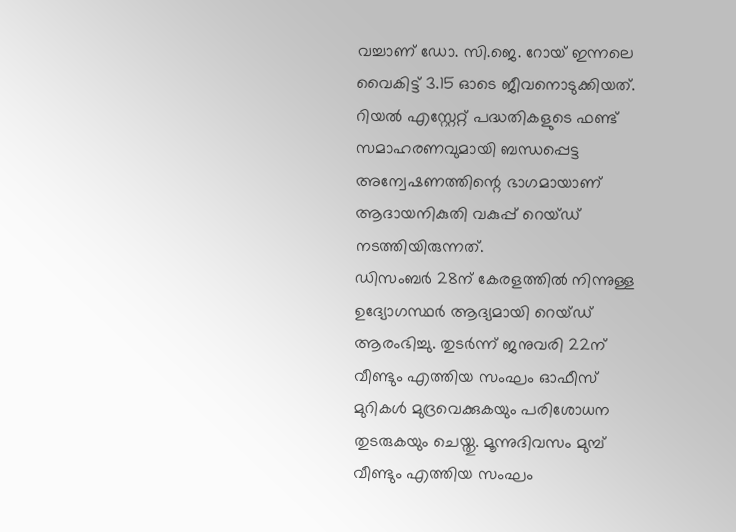വച്ചാണ് ഡോ. സി.ജെ. റോയ് ഇന്നലെ വൈകിട്ട് 3.15 ഓടെ ജീവനൊടുക്കിയത്. റിയൽ എസ്റ്റേറ്റ് പദ്ധതികളുടെ ഫണ്ട് സമാഹരണവുമായി ബന്ധപ്പെട്ട അന്വേഷണത്തിന്റെ ഭാഗമായാണ് ആദായനികുതി വകുപ്പ് റെയ്ഡ് നടത്തിയിരുന്നത്.
ഡിസംബർ 28ന് കേരളത്തിൽ നിന്നുള്ള ഉദ്യോഗസ്ഥർ ആദ്യമായി റെയ്ഡ് ആരംഭിച്ചു. തുടർന്ന് ജനുവരി 22ന് വീണ്ടും എത്തിയ സംഘം ഓഫീസ് മുറികൾ മുദ്രവെക്കുകയും പരിശോധന തുടരുകയും ചെയ്തു. മൂന്നുദിവസം മുമ്പ് വീണ്ടും എത്തിയ സംഘം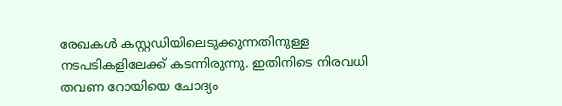രേഖകൾ കസ്റ്റഡിയിലെടുക്കുന്നതിനുള്ള
നടപടികളിലേക്ക് കടന്നിരുന്നു. ഇതിനിടെ നിരവധി തവണ റോയിയെ ചോദ്യം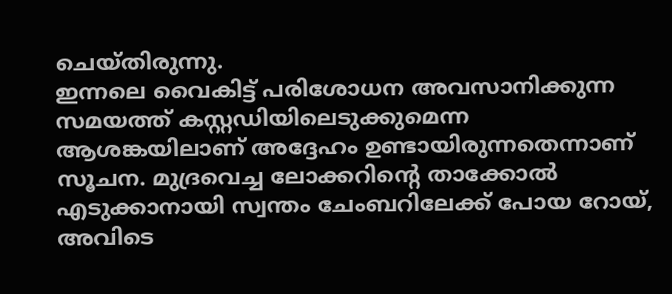ചെയ്തിരുന്നു.
ഇന്നലെ വൈകിട്ട് പരിശോധന അവസാനിക്കുന്ന സമയത്ത് കസ്റ്റഡിയിലെടുക്കുമെന്ന ആശങ്കയിലാണ് അദ്ദേഹം ഉണ്ടായിരുന്നതെന്നാണ് സൂചന. മുദ്രവെച്ച ലോക്കറിന്റെ താക്കോൽ എടുക്കാനായി സ്വന്തം ചേംബറിലേക്ക് പോയ റോയ്, അവിടെ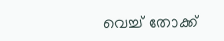വെച്ച് തോക്ക്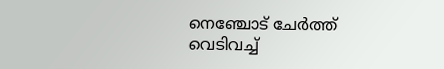നെഞ്ചോട് ചേർത്ത് വെടിവച്ച്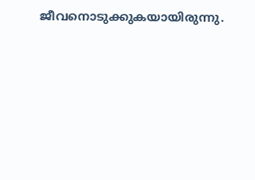ജീവനൊടുക്കുകയായിരുന്നു.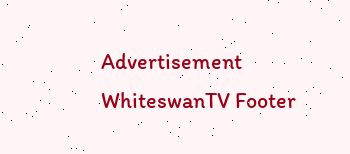Advertisement
WhiteswanTV Footer